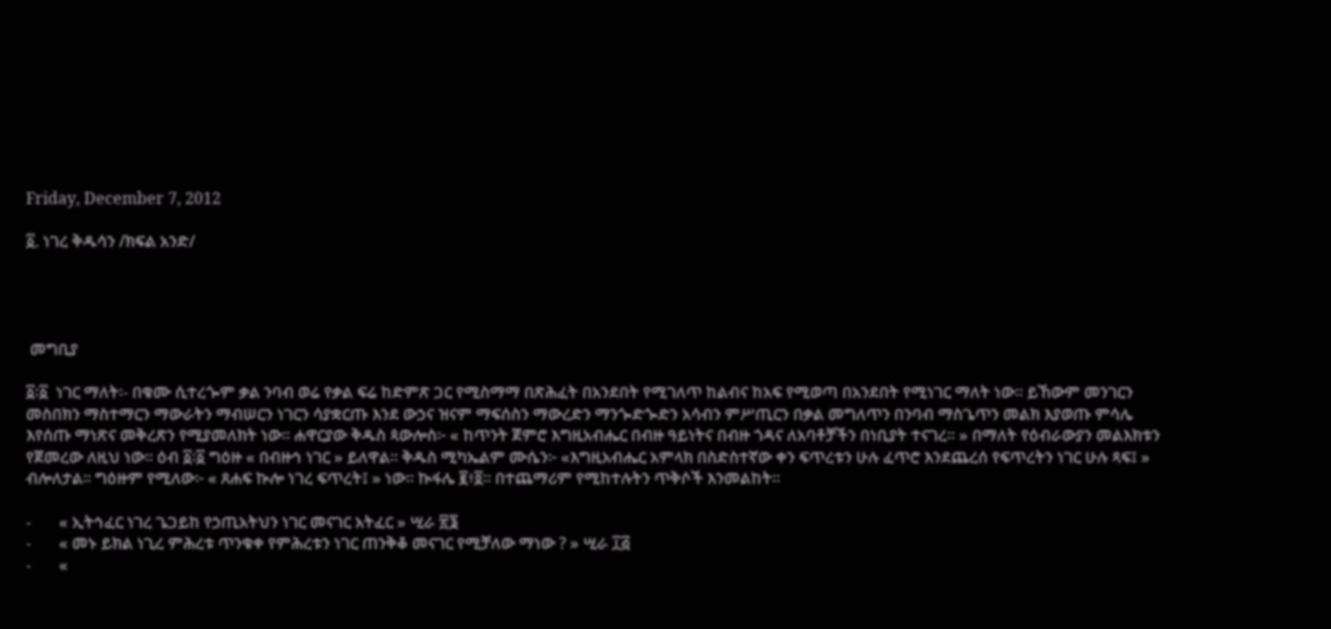Friday, December 7, 2012

፩. ነገረ ቅዱሳን /ክፍል አንድ/




 መግቢያ

፩፡፩  ነገር ማለት፡- በቁሙ ሲተረጐም ቃል ንባብ ወሬ የቃል ፍሬ ከድምጽ ጋር የሚስማማ በጽሕፈት በአንደበት የሚገለጥ ከልብና ከአፍ የሚወጣ በአንደበት የሚነገር ማለት ነው። ይኸውም መንገርን መስበክን ማስተማርን ማውራትን ማብሠርን ነገርን ሳያቋርጡ እንደ ውኃና ዝናም ማፍሰስን ማውረድን ማንጐድጐድን አሳብን ምሥጢርን በቃል መግለጥን በንባብ ማስጌጥን መልክ እያወጡ ምሳሌ እየሰጡ ማነጽና መቅረጽን የሚያመለክት ነው፡፡ ሐዋርያው ቅዱስ ጳውሎስ፦ « ከጥንት ጀምሮ እግዚአብሔር በብዙ ዓይነትና በብዙ ጎዳና ለአባቶቻችን በነቢያት ተናገረ፡፡ » በማለት የዕብራውያን መልእክቱን የጀመረው ለዚህ ነው። ዕብ ፩፡፩ ግዕዙ « በብዙኅ ነገር » ይለዋል፡፡ ቅዱስ ሚካኤልም ሙሴን፦ «እግዚአብሔር አምላክ በስድስተኛው ቀን ፍጥረቱን ሁሉ ፈጥሮ እንደጨረሰ የፍጥረትን ነገር ሁሉ ጻፍ፤ » ብሎለታል፡፡ ግዕዙም የሚለው፦ « ጸሐፍ ኲሎ ነገረ ፍጥረት፤ » ነው። ኲፋሌ ፪፥፬። በተጨማሪም የሚከተሉትን ጥቅሶች እንመልከት።

-       « ኢትኅፈር ነገረ ጌጋይከ የኃጢአትህን ነገር መናገር አትፈር » ሢራ ፳፮
-       « መኑ ይክል ነጊረ ምሕረቱ ጥንቁቀ የምሕረቱን ነገር ጠንቅቆ መናገር የሚቻለው ማነው ? » ሢራ ፲፭
-       «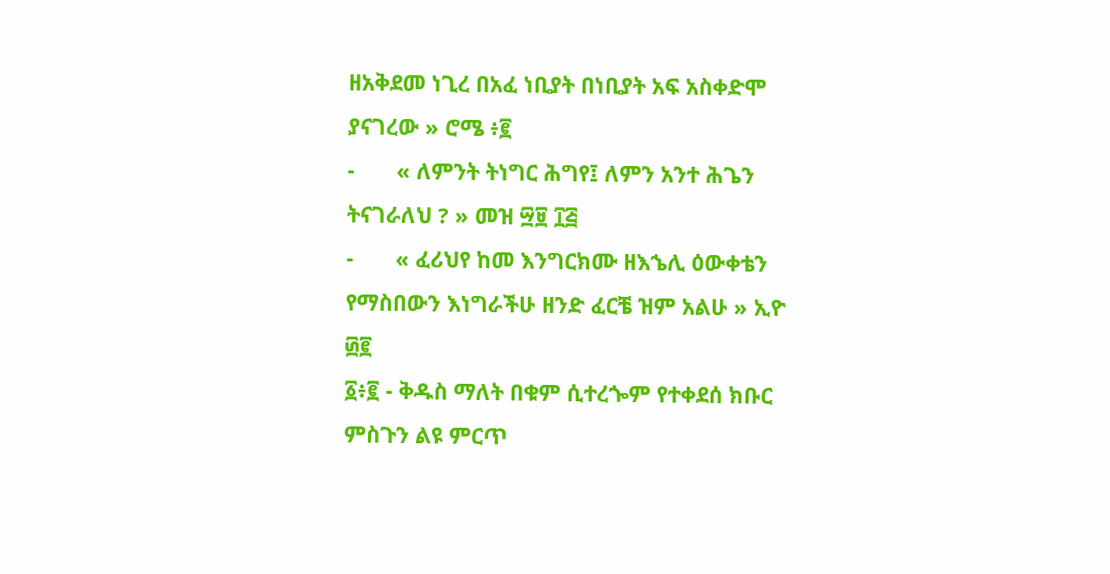ዘአቅደመ ነጊረ በአፈ ነቢያት በነቢያት አፍ አስቀድሞ ያናገረው » ሮሜ ፥፪
-       « ለምንት ትነግር ሕግየ፤ ለምን አንተ ሕጌን ትናገራለህ ? » መዝ ፵፱ ፲፭
-       « ፈሪህየ ከመ እንግርክሙ ዘእኄሊ ዕውቀቴን የማስበውን እነግራችሁ ዘንድ ፈርቼ ዝም አልሁ » ኢዮ ፴፪
፩፥፪ - ቅዱስ ማለት በቁም ሲተረጐም የተቀደሰ ክቡር ምስጉን ልዩ ምርጥ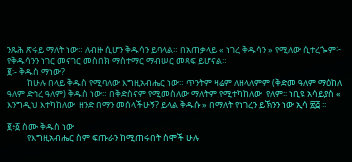ንጹሕ ጽሩይ ማለት ነው። ለብዙ ሲሆን ቅዱሳን ይባላል። በአጠቃላይ « ነገረ ቅዱሳን » የሚለው ሲተረጐም፦  የቅዱሳንን ነገር መናገር መስበክ ማስተማር ማብሠር መጻፍ ይሆናል።
፪፡- ቅዱስ ማነው?
          ከሁሉ በላይ ቅዱስ የሚባለው እግዚአብሔር ነው። ጥንትም ዛሬም ለዘላለምም (ቅድመ ዓለም ማዕከለ ዓለም ድኅረ ዓለም) ቅዱስ ነው። በቅድስናም የሚመስለው ማለትም የሚተካከለው  የለም፡፡ ነቢዩ አሳይያስ « እንግዲህ እተካከለው  ዘንድ በማን መሰላችሁኝ? ይላል ቅዱሱ » በማለት የነገረን ይኽንን ነው ኢሳ ፳፭ ፡፡

፪፥፩ ስሙ ቅዱስ ነው
          የእግዚአብሔር ስም ፍጡራን ከሚጠሩበት ስሞች ሁሉ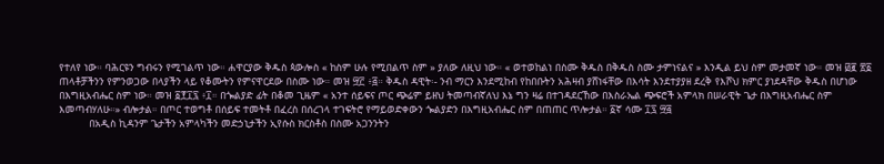የተለየ ነው። ባሕርዩን ግብሩን የሚገልጥ ነው። ሐዋርያው ቅዱስ ጳውሎስ « ከስም ሁሉ የሚበልጥ ስም » ያለው ለዚህ ነው። « ወተወከልነ በስሙ ቅዱስ በቅዱስ ስሙ ታምነናልና » እንዲል ይህ ስም መታመኛ ነው። መዝ ፴፪ ፳፩ ጠላቶቻችንን የምንወጋው በላያችን ላይ የቆሙትን የምናዋርደው በስሙ ነው። መዝ ፵፫ ፥፭። ቅዱስ ዳዊት፡- ንብ ማርን እንደሚከብ የከበቡትን አሕዛብ ያሸነፋቸው በእሳት እንደተያያዘ ደረቅ የእሾህ ክምር ያነደዳቸው ቅዱስ በሆነው በእግዚአብሔር ስም ነው። መዝ ፩፻፲፯ ፥፲። በጐልያድ ፊት በቆመ ጊዜም « አንተ ሰይፍና ጦር ጭሬም ይዘህ ትመጣብኛለህ እኔ ግን ዛሬ በተገዳደርኸው በእስራኤል ጭፍሮች አምላክ በሠራዊት ጌታ በእግዚአብሔር ስም እመጣብሃለሁ።» ብሎታል። በጦር ተወግቶ በሰይፍ ተመትቶ በፈረስ በሰረገላ ተገፍትሮ የማይወድቀውን ጐልያድን በእግዚአብሔር ስም በጠጠር ጥሎታል። ፩ኛ ሳሙ ፲፯ ፵፭
          በአዲስ ኪዳንም ጌታችን አምላካችን መድኃኒታችን ኢየሱስ ክርስቶስ በስሙ አጋንንትን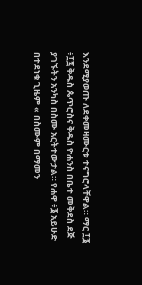እንደሚያወጡ ለደቀመዛሙርቱ ተናግሮላቸዋል። ማር ፲፮ ፥፲፯ ቅዱስ ጴጥሮስና ቅዱስ ዮሐንስ በቤተ መቅደስ ደጅ ያገኙትን አንካስ በስሙ አርትተውታል። የሐዋ ፥፮ አይሁድ በተደነቁ ጊዜም « በስሙም በማመን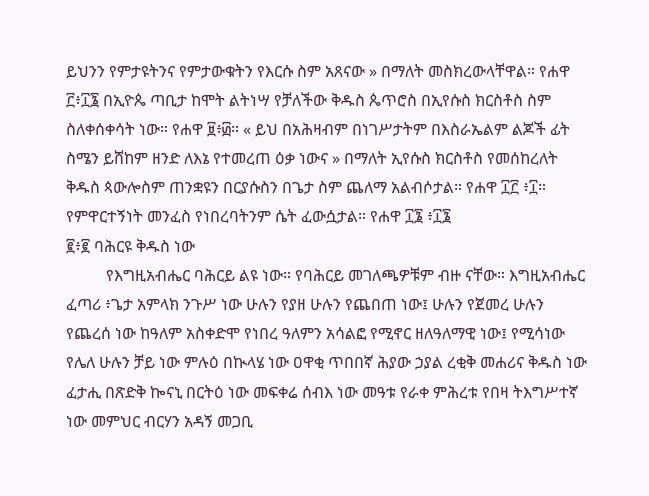ይህንን የምታዩትንና የምታውቁትን የእርሱ ስም አጸናው » በማለት መስክረውላቸዋል። የሐዋ ፫፥፲፮ በኢዮጴ ጣቢታ ከሞት ልትነሣ የቻለችው ቅዱስ ጴጥሮስ በኢየሱስ ክርስቶስ ስም ስለቀሰቀሳት ነው። የሐዋ ፱፥፴። « ይህ በአሕዛብም በነገሥታትም በእስራኤልም ልጆች ፊት ስሜን ይሸከም ዘንድ ለእኔ የተመረጠ ዕቃ ነውና » በማለት ኢየሱስ ክርስቶስ የመሰከረለት ቅዱስ ጳውሎስም ጠንቋዩን በርያሱስን በጌታ ስም ጨለማ አልብሶታል። የሐዋ ፲፫ ፥፲። የምዋርተኝነት መንፈስ የነበረባትንም ሴት ፈውሷታል። የሐዋ ፲፮ ፥፲፮
፪፥፪ ባሕርዩ ቅዱስ ነው
          የእግዚአብሔር ባሕርይ ልዩ ነው። የባሕርይ መገለጫዎቹም ብዙ ናቸው። እግዚአብሔር ፈጣሪ ፥ጌታ አምላክ ንጉሥ ነው ሁሉን የያዘ ሁሉን የጨበጠ ነው፤ ሁሉን የጀመረ ሁሉን የጨረሰ ነው ከዓለም አስቀድሞ የነበረ ዓለምን አሳልፎ የሚኖር ዘለዓለማዊ ነው፤ የሚሳነው የሌለ ሁሉን ቻይ ነው ምሉዕ በኲላሄ ነው ዐዋቂ ጥበበኛ ሕያው ኃያል ረቂቅ መሐሪና ቅዱስ ነው ፈታሒ በጽድቅ ኰናኒ በርትዕ ነው መፍቀሬ ሰብእ ነው መዓቱ የራቀ ምሕረቱ የበዛ ትእግሥተኛ ነው መምህር ብርሃን አዳኝ መጋቢ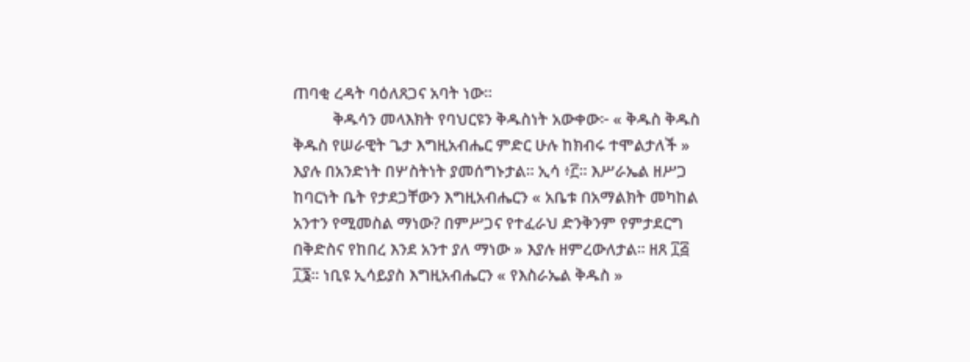ጠባቂ ረዳት ባዕለጸጋና አባት ነው።
          ቅዱሳን መላእክት የባህርዩን ቅዱስነት አውቀው፦ « ቅዱስ ቅዱስ ቅዱስ የሠራዊት ጌታ እግዚአብሔር ምድር ሁሉ ከክብሩ ተሞልታለች » እያሉ በአንድነት በሦስትነት ያመሰግኑታል። ኢሳ ፥፫። እሥራኤል ዘሥጋ ከባርነት ቤት የታደጋቸውን እግዚአብሔርን « አቤቱ በአማልክት መካከል አንተን የሚመስል ማነው? በምሥጋና የተፈራህ ድንቅንም የምታደርግ በቅድስና የከበረ እንደ አንተ ያለ ማነው » እያሉ ዘምረውለታል። ዘጸ ፲፭ ፲፮። ነቢዩ ኢሳይያስ እግዚአብሔርን « የእስራኤል ቅዱስ »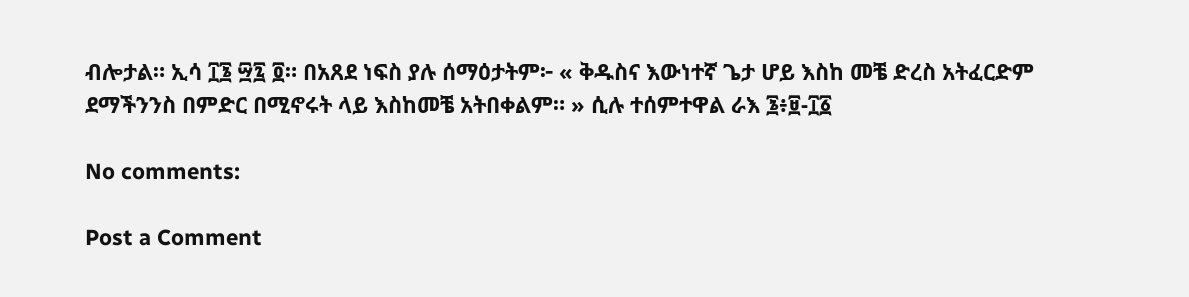ብሎታል። ኢሳ ፲፮ ፵፯ ፬። በአጸደ ነፍስ ያሉ ሰማዕታትም፦ « ቅዱስና እውነተኛ ጌታ ሆይ እስከ መቼ ድረስ አትፈርድም ደማችንንስ በምድር በሚኖሩት ላይ እስከመቼ አትበቀልም። » ሲሉ ተሰምተዋል ራእ ፮፥፱-፲፩

No comments:

Post a Comment